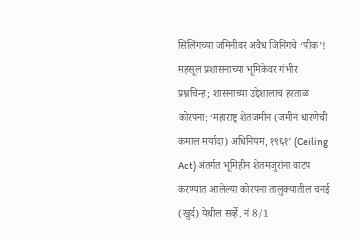सिलिंगच्या जमिनीवर अवैध जिनिंगचे ‘पीक’!
महसूल प्रशासनाच्या भूमिकेवर गंभीर प्रश्नचिन्ह; शासनाच्या उद्देशालाच हरताळ
कोरपना: ‘महाराष्ट्र शेतजमीन (जमीन धारणेची कमाल मर्यादा) अधिनियम, १९६१’ (Ceiling Act) अंतर्गत भूमिहीन शेतमजुरांना वाटप करण्यात आलेल्या कोरपना तालुक्यातील चनई (खुर्द) येथील सर्व्हे. नं 8/1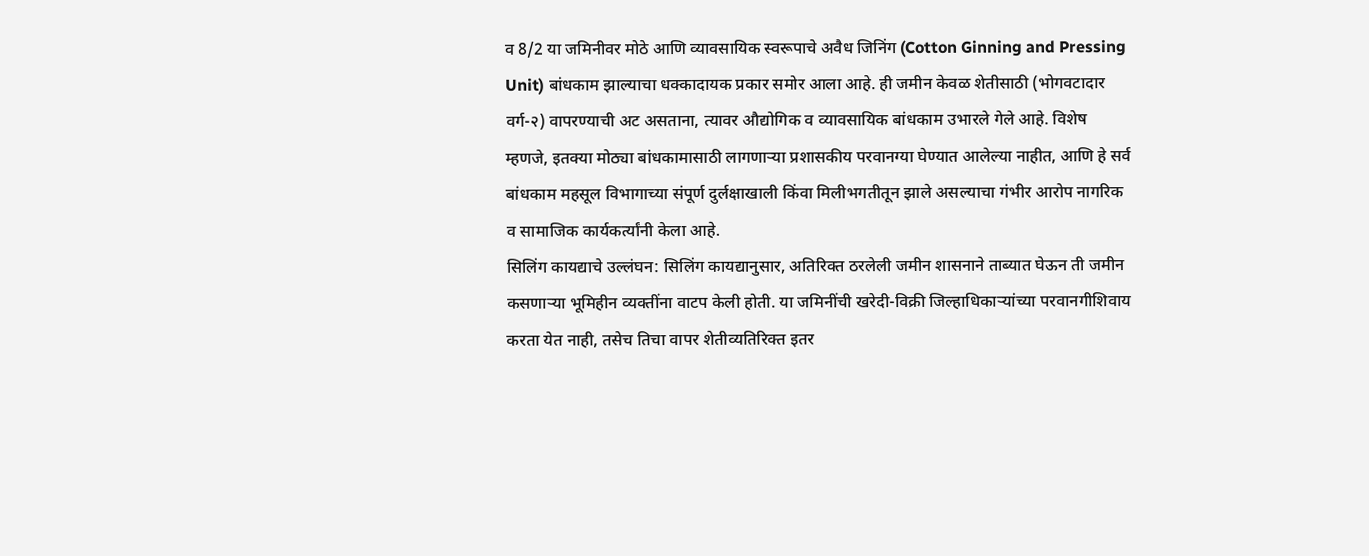व 8/2 या जमिनीवर मोठे आणि व्यावसायिक स्वरूपाचे अवैध जिनिंग (Cotton Ginning and Pressing Unit) बांधकाम झाल्याचा धक्कादायक प्रकार समोर आला आहे. ही जमीन केवळ शेतीसाठी (भोगवटादार वर्ग-२) वापरण्याची अट असताना, त्यावर औद्योगिक व व्यावसायिक बांधकाम उभारले गेले आहे. विशेष म्हणजे, इतक्या मोठ्या बांधकामासाठी लागणाऱ्या प्रशासकीय परवानग्या घेण्यात आलेल्या नाहीत, आणि हे सर्व बांधकाम महसूल विभागाच्या संपूर्ण दुर्लक्षाखाली किंवा मिलीभगतीतून झाले असल्याचा गंभीर आरोप नागरिक व सामाजिक कार्यकर्त्यांनी केला आहे.
सिलिंग कायद्याचे उल्लंघन: सिलिंग कायद्यानुसार, अतिरिक्त ठरलेली जमीन शासनाने ताब्यात घेऊन ती जमीन कसणाऱ्या भूमिहीन व्यक्तींना वाटप केली होती. या जमिनींची खरेदी-विक्री जिल्हाधिकाऱ्यांच्या परवानगीशिवाय करता येत नाही, तसेच तिचा वापर शेतीव्यतिरिक्त इतर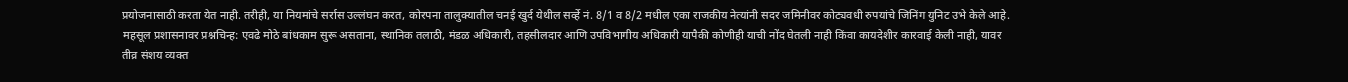प्रयोजनासाठी करता येत नाही. तरीही, या नियमांचे सर्रास उल्लंघन करत, कोरपना तालुक्यातील चनई खुर्द येथील सर्व्हे नं. 8/1 व 8/2 मधील एका राजकीय नेत्यांनी सदर जमिनीवर कोट्यवधी रुपयांचे जिनिंग युनिट उभे केले आहे.
महसूल प्रशासनावर प्रश्नचिन्ह: एवढे मोठे बांधकाम सुरू असताना, स्थानिक तलाठी, मंडळ अधिकारी, तहसीलदार आणि उपविभागीय अधिकारी यापैकी कोणीही याची नोंद घेतली नाही किंवा कायदेशीर कारवाई केली नाही, यावर तीव्र संशय व्यक्त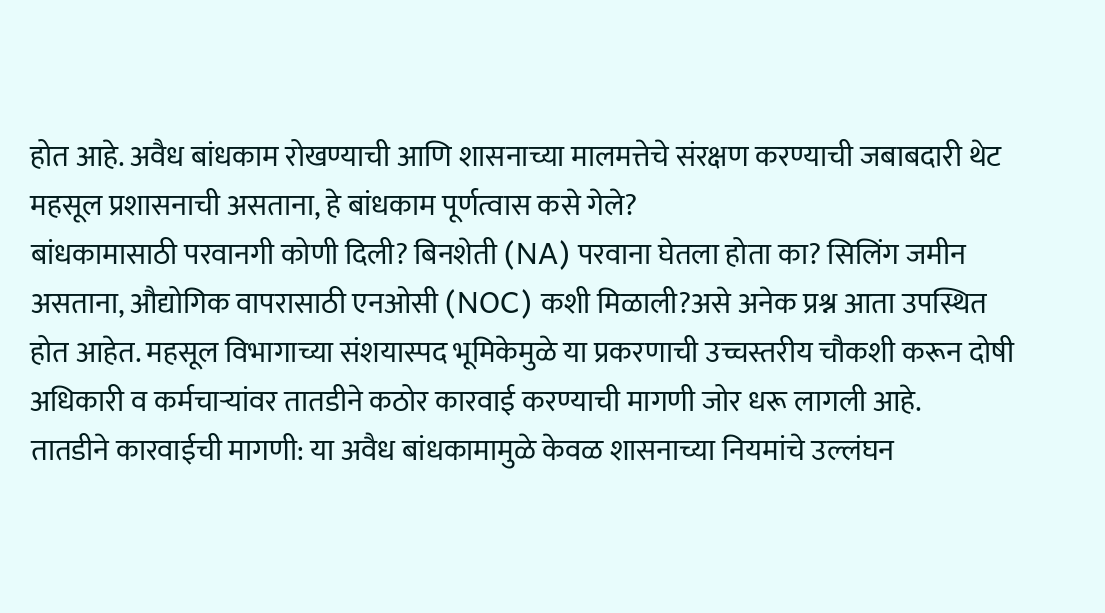होत आहे. अवैध बांधकाम रोखण्याची आणि शासनाच्या मालमत्तेचे संरक्षण करण्याची जबाबदारी थेट महसूल प्रशासनाची असताना, हे बांधकाम पूर्णत्वास कसे गेले?
बांधकामासाठी परवानगी कोणी दिली? बिनशेती (NA) परवाना घेतला होता का? सिलिंग जमीन असताना, औद्योगिक वापरासाठी एनओसी (NOC) कशी मिळाली?असे अनेक प्रश्न आता उपस्थित होत आहेत. महसूल विभागाच्या संशयास्पद भूमिकेमुळे या प्रकरणाची उच्चस्तरीय चौकशी करून दोषी अधिकारी व कर्मचाऱ्यांवर तातडीने कठोर कारवाई करण्याची मागणी जोर धरू लागली आहे.
तातडीने कारवाईची मागणी: या अवैध बांधकामामुळे केवळ शासनाच्या नियमांचे उल्लंघन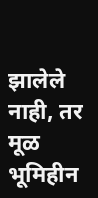झालेले नाही, तर मूळ भूमिहीन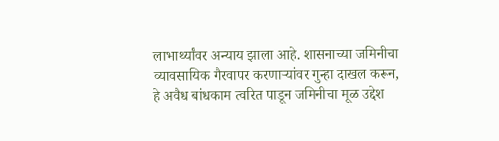लाभार्थ्यांवर अन्याय झाला आहे. शासनाच्या जमिनीचा व्यावसायिक गैरवापर करणाऱ्यांवर गुन्हा दाखल करून, हे अवैध बांधकाम त्वरित पाडून जमिनीचा मूळ उद्देश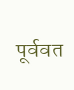पूर्ववत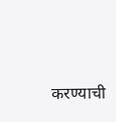करण्याची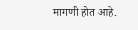मागणी होत आहे.